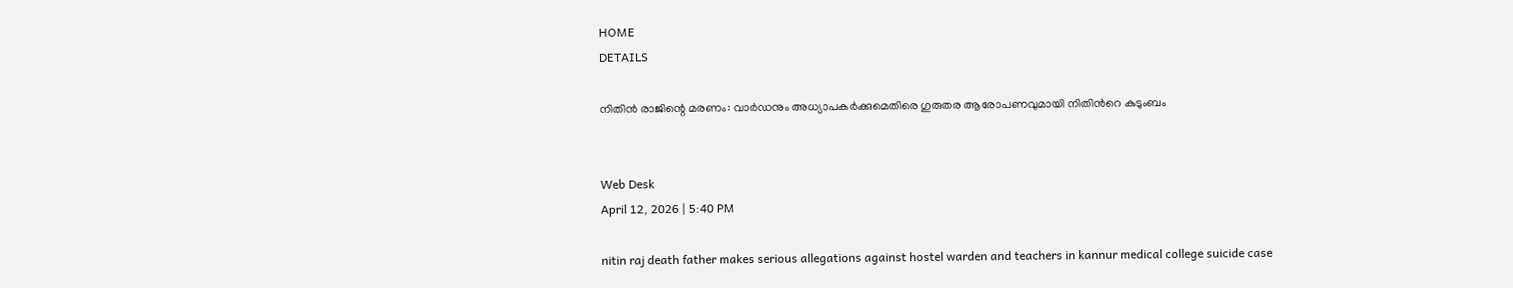HOME
DETAILS

നിതിൻ രാജിന്റെ മരണം: വാർഡനും അധ്യാപകർക്കുമെതിരെ ഗുരുതര ആരോപണവുമായി നിതിൻറെ കുടുംബം


Web Desk
April 12, 2026 | 5:40 PM

nitin raj death father makes serious allegations against hostel warden and teachers in kannur medical college suicide case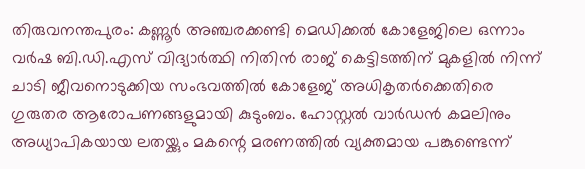തിരുവനന്തപുരം: കണ്ണൂർ അഞ്ചരക്കണ്ടി മെഡിക്കൽ കോളേജിലെ ഒന്നാം വർഷ ബി.ഡി.എസ് വിദ്യാർത്ഥി നിതിൻ രാജ് കെട്ടിടത്തിന് മുകളിൽ നിന്ന് ചാടി ജീവനൊടുക്കിയ സംഭവത്തിൽ കോളേജ് അധികൃതർക്കെതിരെ ഗുരുതര ആരോപണങ്ങളുമായി കുടുംബം. ഹോസ്റ്റൽ വാർഡൻ കമലിനും അധ്യാപികയായ ലതയ്ക്കും മകന്റെ മരണത്തിൽ വ്യക്തമായ പങ്കുണ്ടെന്ന്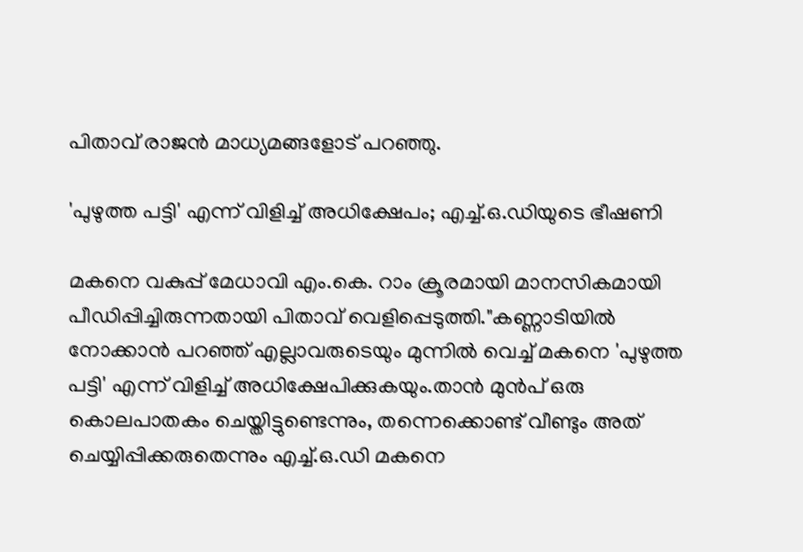പിതാവ് രാജൻ മാധ്യമങ്ങളോട് പറഞ്ഞു.

'പുഴുത്ത പട്ടി' എന്ന് വിളിച്ച് അധിക്ഷേപം; എച്ച്.ഒ.ഡിയുടെ ഭീഷണി

മകനെ വകുപ്പ് മേധാവി എം.കെ. റാം ക്രൂരമായി മാനസികമായി പീഡിപ്പിച്ചിരുന്നതായി പിതാവ് വെളിപ്പെടുത്തി."കണ്ണാടിയിൽ നോക്കാൻ പറഞ്ഞ് എല്ലാവരുടെയും മുന്നിൽ വെച്ച് മകനെ 'പുഴുത്ത പട്ടി' എന്ന് വിളിച്ച് അധിക്ഷേപിക്കുകയും.താൻ മുൻപ് ഒരു കൊലപാതകം ചെയ്തിട്ടുണ്ടെന്നും, തന്നെക്കൊണ്ട് വീണ്ടും അത് ചെയ്യിപ്പിക്കരുതെന്നും എച്ച്.ഒ.ഡി മകനെ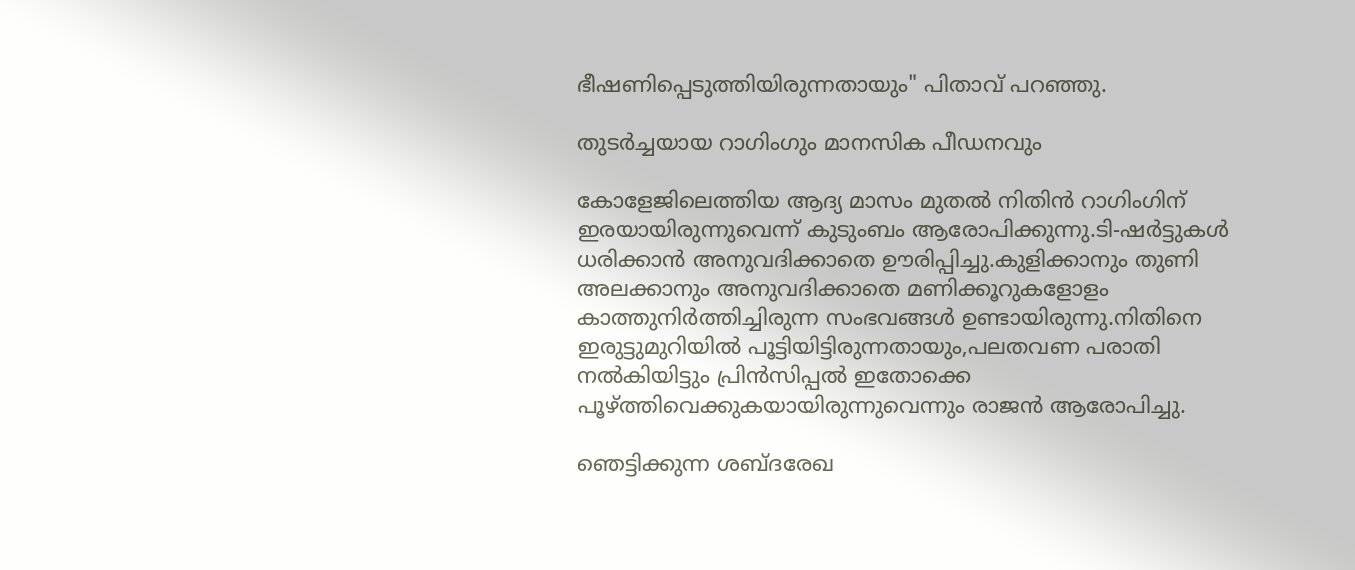ഭീഷണിപ്പെടുത്തിയിരുന്നതായും" പിതാവ് പറഞ്ഞു.

തുടർച്ചയായ റാഗിംഗും മാനസിക പീഡനവും

കോളേജിലെത്തിയ ആദ്യ മാസം മുതൽ നിതിൻ റാഗിംഗിന് ഇരയായിരുന്നുവെന്ന് കുടുംബം ആരോപിക്കുന്നു.ടി-ഷർട്ടുകൾ ധരിക്കാൻ അനുവദിക്കാതെ ഊരിപ്പിച്ചു.കുളിക്കാനും തുണി അലക്കാനും അനുവദിക്കാതെ മണിക്കൂറുകളോളം കാത്തുനിർത്തിച്ചിരുന്ന സംഭവങ്ങൾ ഉണ്ടായിരുന്നു.നിതിനെ ഇരുട്ടുമുറിയിൽ പൂട്ടിയിട്ടിരുന്നതായും,പലതവണ പരാതി നൽകിയിട്ടും പ്രിൻസിപ്പൽ ഇതോക്കെ പൂഴ്ത്തിവെക്കുകയായിരുന്നുവെന്നും രാജൻ ആരോപിച്ചു.

ഞെട്ടിക്കുന്ന ശബ്ദരേഖ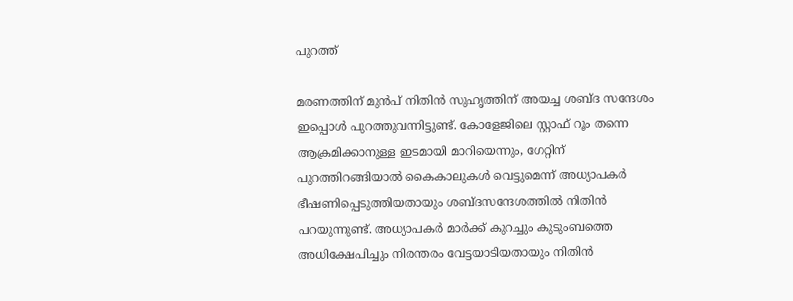പുറത്ത്

മരണത്തിന് മുൻപ് നിതിൻ സുഹൃത്തിന് അയച്ച ശബ്ദ സന്ദേശം ഇപ്പൊൾ പുറത്തുവന്നിട്ടുണ്ട്. കോളേജിലെ സ്റ്റാഫ് റൂം തന്നെ ആക്രമിക്കാനുള്ള ഇടമായി മാറിയെന്നും, ഗേറ്റിന് പുറത്തിറങ്ങിയാൽ കൈകാലുകൾ വെട്ടുമെന്ന് അധ്യാപകർ ഭീഷണിപ്പെടുത്തിയതായും ശബ്ദസന്ദേശത്തിൽ നിതിൻ പറയുന്നുണ്ട്. അധ്യാപകർ മാർക്ക് കുറച്ചും കുടുംബത്തെ അധിക്ഷേപിച്ചും നിരന്തരം വേട്ടയാടിയതായും നിതിൻ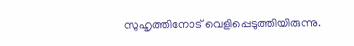സുഹൃത്തിനോട് വെളിപ്പെടുത്തിയിരുന്നു.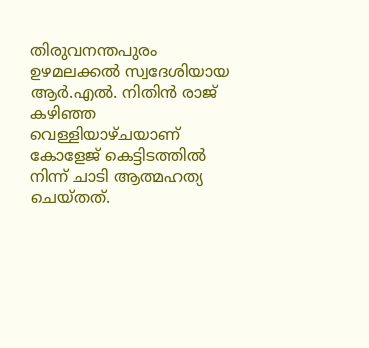തിരുവനന്തപുരം ഉഴമലക്കൽ സ്വദേശിയായ ആർ.എൽ. നിതിൻ രാജ് കഴിഞ്ഞ വെള്ളിയാഴ്ചയാണ് കോളേജ് കെട്ടിടത്തിൽ നിന്ന് ചാടി ആത്മഹത്യ ചെയ്തത്.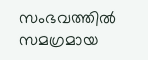സംഭവത്തിൽ സമഗ്രമായ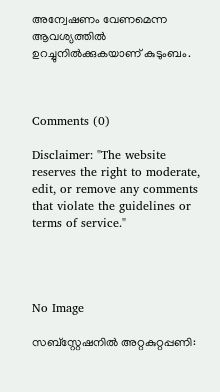അന്വേഷണം വേണമെന്ന ആവശ്യത്തിൽ ഉറച്ചുനിൽക്കുകയാണ് കുടുംബം.



Comments (0)

Disclaimer: "The website reserves the right to moderate, edit, or remove any comments that violate the guidelines or terms of service."




No Image

സബ്‌സ്റ്റേഷനില്‍ അറ്റകുറ്റപ്പണി: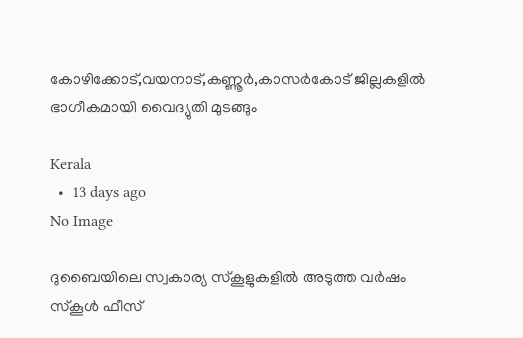കോഴിക്കോട്,വയനാട്,കണ്ണൂര്‍,കാസര്‍കോട് ജില്ലകളില്‍ ഭാഗീകമായി വൈദ്യുതി മുടങ്ങും

Kerala
  •  13 days ago
No Image

ദുബൈയിലെ സ്വകാര്യ സ്കൂളുകളിൽ അടുത്ത വർഷം സ്കൂൾ ഫീസ്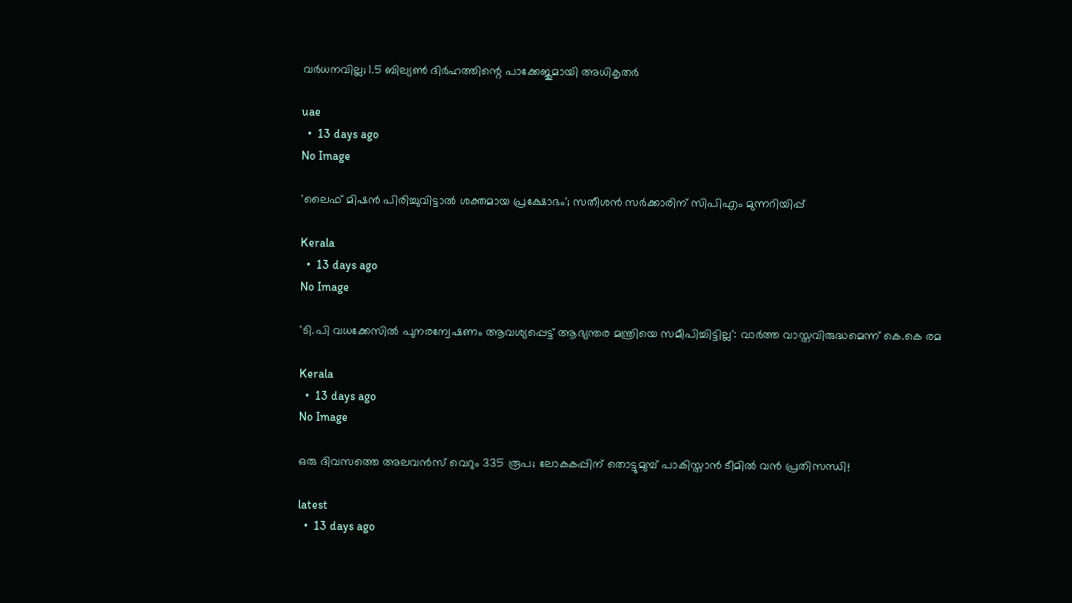വർധനവില്ല; 1.5 ബില്യൺ ദിർഹത്തിന്റെ പാക്കേജുമായി അധികൃതർ

uae
  •  13 days ago
No Image

'ലൈഫ് മിഷൻ പിരിച്ചുവിട്ടാൽ ശക്തമായ പ്രക്ഷോഭം'; സതീശൻ സർക്കാരിന് സിപിഎം മുന്നറിയിപ്പ്

Kerala
  •  13 days ago
No Image

'ടി.പി വധക്കേസില്‍ പുനരന്വേഷണം ആവശ്യപ്പെട്ട് ആഭ്യന്തര മന്ത്രിയെ സമീപിച്ചിട്ടില്ല': വാര്‍ത്ത വാസ്തവിരുദ്ധമെന്ന് കെ.കെ രമ

Kerala
  •  13 days ago
No Image

ഒരു ദിവസത്തെ അലവൻസ് വെറും 335 രൂപ; ലോകകപ്പിന് തൊട്ടുമുമ്പ് പാകിസ്താൻ ടീമിൽ വൻ പ്രതിസന്ധി!

latest
  •  13 days ago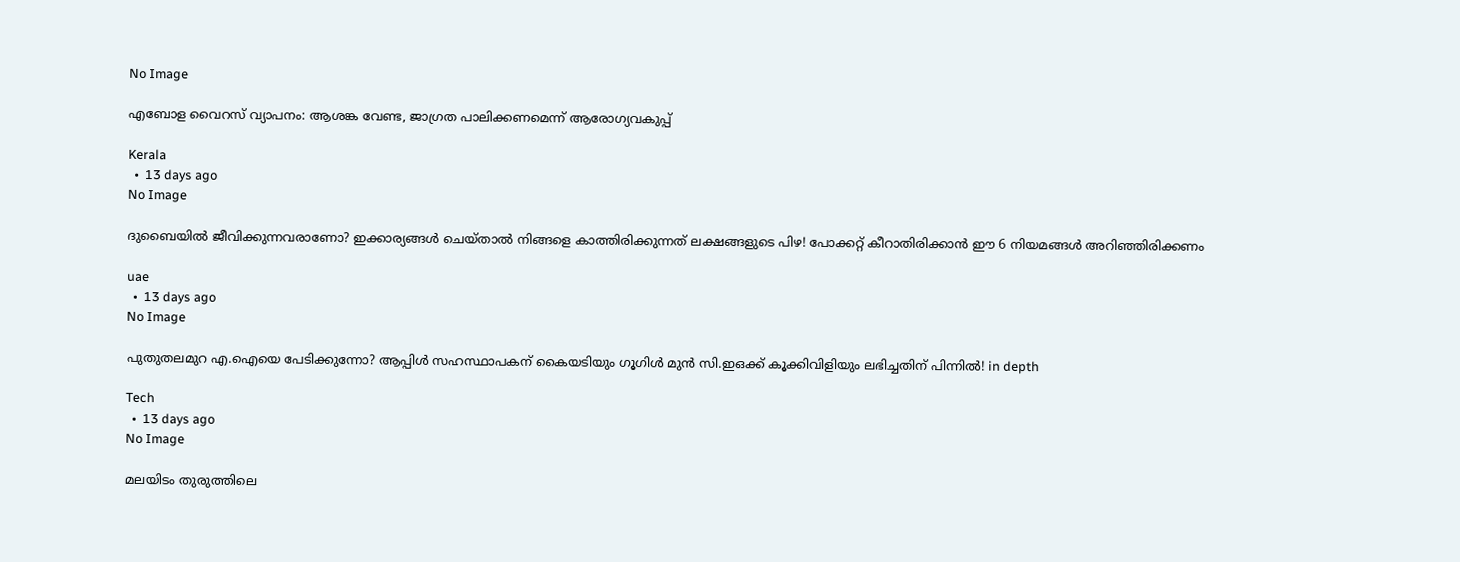No Image

എബോള വൈറസ് വ്യാപനം: ആശങ്ക വേണ്ട, ജാഗ്രത പാലിക്കണമെന്ന് ആരോഗ്യവകുപ്പ്

Kerala
  •  13 days ago
No Image

ദുബൈയിൽ ജീവിക്കുന്നവരാണോ? ഇക്കാര്യങ്ങൾ ചെയ്താൽ നിങ്ങളെ കാത്തിരിക്കുന്നത് ലക്ഷങ്ങളുടെ പിഴ! പോക്കറ്റ് കീറാതിരിക്കാൻ ഈ 6 നിയമങ്ങൾ അറിഞ്ഞിരിക്കണം

uae
  •  13 days ago
No Image

പുതുതലമുറ എ.ഐയെ പേടിക്കുന്നോ? ആപ്പിൾ സഹസ്ഥാപകന് കൈയടിയും ഗൂഗിൾ മുൻ സി.ഇഒക്ക് കൂക്കിവിളിയും ലഭിച്ചതിന് പിന്നിൽ! in depth

Tech
  •  13 days ago
No Image

മലയിടം തുരുത്തിലെ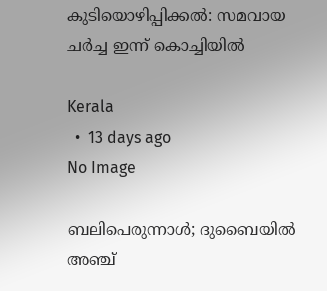കുടിയൊഴിപ്പിക്കല്‍: സമവായ ചര്‍ച്ച ഇന്ന് കൊച്ചിയില്‍

Kerala
  •  13 days ago
No Image

ബലിപെരുന്നാൾ; ദുബൈയിൽ അഞ്ച്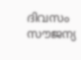ദിവസം സൗജന്യ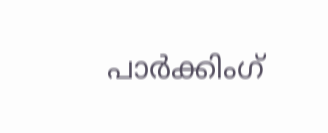പാർക്കിംഗ്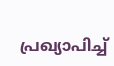പ്രഖ്യാപിച്ച്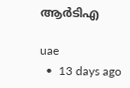ആർടിഎ

uae
  •  13 days ago